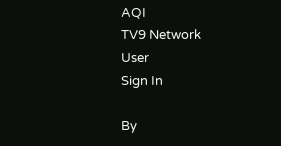AQI
TV9 Network
User
Sign In

By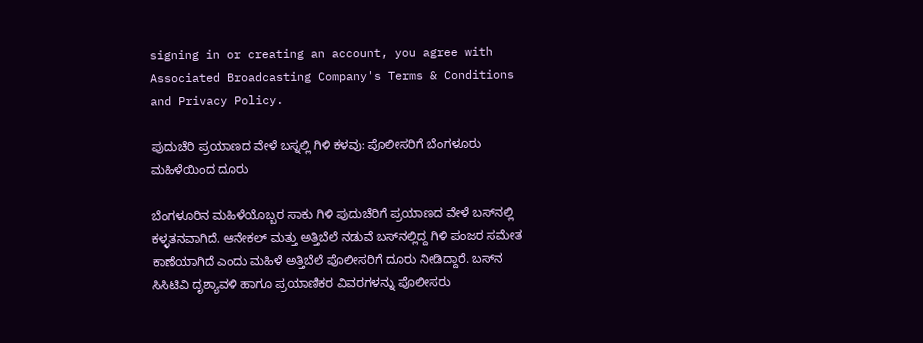signing in or creating an account, you agree with Associated Broadcasting Company's Terms & Conditions and Privacy Policy.

ಪುದುಚೆರಿ ಪ್ರಯಾಣದ ವೇಳೆ ಬಸ್ನಲ್ಲಿ ಗಿಳಿ ಕಳವು: ಪೊಲೀಸರಿಗೆ ಬೆಂಗಳೂರು ಮಹಿಳೆಯಿಂದ ದೂರು

ಬೆಂಗಳೂರಿನ ಮಹಿಳೆಯೊಬ್ಬರ ಸಾಕು ಗಿಳಿ ಪುದುಚೆರಿಗೆ ಪ್ರಯಾಣದ ವೇಳೆ ಬಸ್‌ನಲ್ಲಿ ಕಳ್ಳತನವಾಗಿದೆ. ಆನೇಕಲ್ ಮತ್ತು ಅತ್ತಿಬೆಲೆ ನಡುವೆ ಬಸ್‌ನಲ್ಲಿದ್ದ ಗಿಳಿ ಪಂಜರ ಸಮೇತ ಕಾಣೆಯಾಗಿದೆ ಎಂದು ಮಹಿಳೆ ಅತ್ತಿಬೆಲೆ ಪೊಲೀಸರಿಗೆ ದೂರು ನೀಡಿದ್ದಾರೆ. ಬಸ್‌ನ ಸಿಸಿಟಿವಿ ದೃಶ್ಯಾವಳಿ ಹಾಗೂ ಪ್ರಯಾಣಿಕರ ವಿವರಗಳನ್ನು ಪೊಲೀಸರು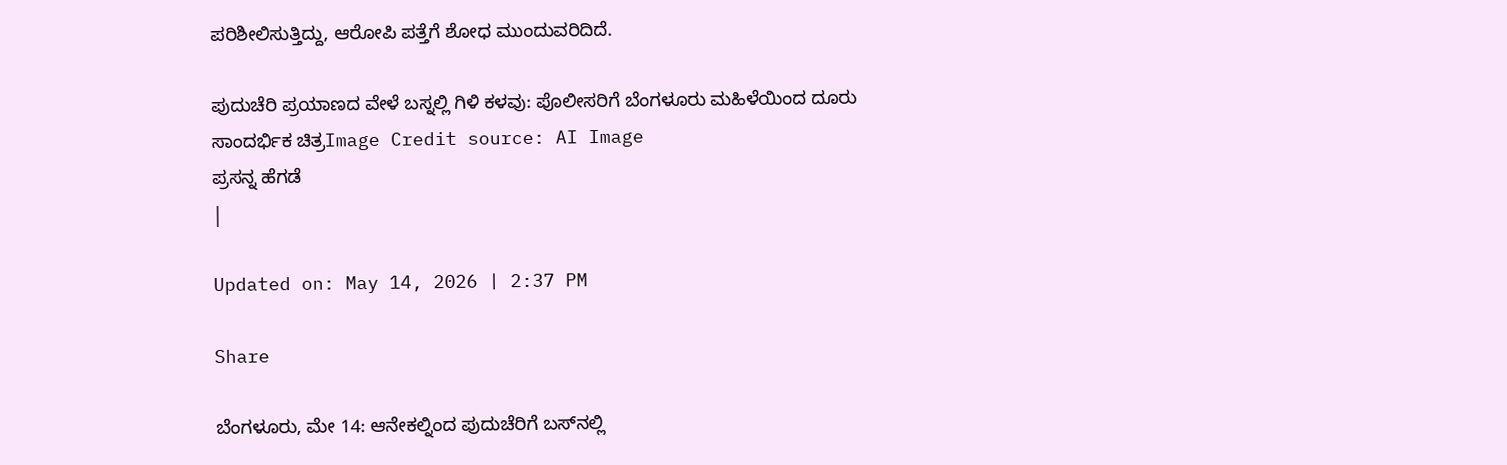ಪರಿಶೀಲಿಸುತ್ತಿದ್ದು, ಆರೋಪಿ ಪತ್ತೆಗೆ ಶೋಧ ಮುಂದುವರಿದಿದೆ.

ಪುದುಚೆರಿ ಪ್ರಯಾಣದ ವೇಳೆ ಬಸ್ನಲ್ಲಿ ಗಿಳಿ ಕಳವು: ಪೊಲೀಸರಿಗೆ ಬೆಂಗಳೂರು ಮಹಿಳೆಯಿಂದ ದೂರು
ಸಾಂದರ್ಭಿಕ ಚಿತ್ರImage Credit source: AI Image
ಪ್ರಸನ್ನ ಹೆಗಡೆ
|

Updated on: May 14, 2026 | 2:37 PM

Share

ಬೆಂಗಳೂರು, ಮೇ 14: ಆನೇಕಲ್ನಿಂದ ಪುದುಚೆರಿಗೆ ಬಸ್‌ನಲ್ಲಿ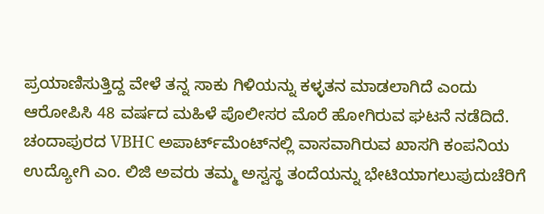ಪ್ರಯಾಣಿಸುತ್ತಿದ್ದ ವೇಳೆ ತನ್ನ ಸಾಕು ಗಿಳಿಯನ್ನು ಕಳ್ಳತನ ಮಾಡಲಾಗಿದೆ ಎಂದು ಆರೋಪಿಸಿ 48 ವರ್ಷದ ಮಹಿಳೆ ಪೊಲೀಸರ ಮೊರೆ ಹೋಗಿರುವ ಘಟನೆ ನಡೆದಿದೆ. ಚಂದಾಪುರದ VBHC ಅಪಾರ್ಟ್‌ಮೆಂಟ್‌ನಲ್ಲಿ ವಾಸವಾಗಿರುವ ಖಾಸಗಿ ಕಂಪನಿಯ ಉದ್ಯೋಗಿ ಎಂ. ಲಿಜಿ ಅವರು ತಮ್ಮ ಅಸ್ವಸ್ಥ ತಂದೆಯನ್ನು ಭೇಟಿಯಾಗಲುಪುದುಚೆರಿಗೆ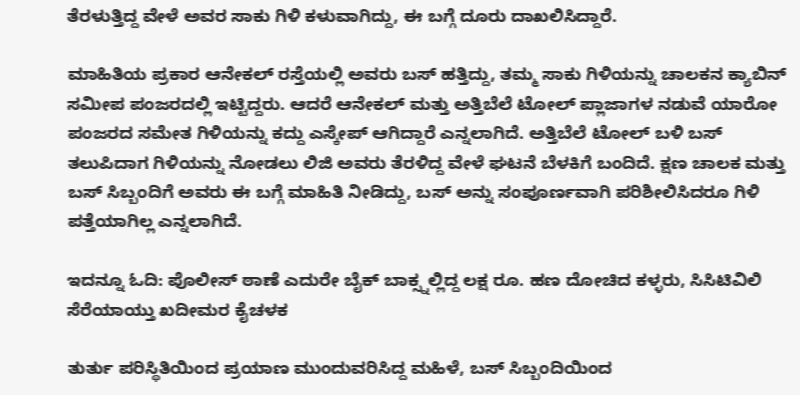ತೆರಳುತ್ತಿದ್ದ ವೇಳೆ ಅವರ ಸಾಕು ಗಿಳಿ ಕಳುವಾಗಿದ್ದು, ಈ ಬಗ್ಗೆ ದೂರು ದಾಖಲಿಸಿದ್ದಾರೆ.

ಮಾಹಿತಿಯ ಪ್ರಕಾರ ಆನೇಕಲ್ ರಸ್ತೆಯಲ್ಲಿ ಅವರು ಬಸ್ ಹತ್ತಿದ್ದು, ತಮ್ಮ ಸಾಕು ಗಿಳಿಯನ್ನು ಚಾಲಕನ ಕ್ಯಾಬಿನ್ ಸಮೀಪ ಪಂಜರದಲ್ಲಿ ಇಟ್ಟಿದ್ದರು. ಆದರೆ ಆನೇಕಲ್ ಮತ್ತು ಅತ್ತಿಬೆಲೆ ಟೋಲ್ ಪ್ಲಾಜಾಗಳ ನಡುವೆ ಯಾರೋ ಪಂಜರದ ಸಮೇತ ಗಿಳಿಯನ್ನು ಕದ್ದು ಎಸ್ಕೇಪ್ ಆಗಿದ್ದಾರೆ ಎನ್ನಲಾಗಿದೆ. ಅತ್ತಿಬೆಲೆ ಟೋಲ್ ಬಳಿ ಬಸ್ ತಲುಪಿದಾಗ ಗಿಳಿಯನ್ನು ನೋಡಲು ಲಿಜಿ ಅವರು ತೆರಳಿದ್ದ ವೇಳೆ ಘಟನೆ ಬೆಳಕಿಗೆ ಬಂದಿದೆ. ಕ್ಷಣ ಚಾಲಕ ಮತ್ತು ಬಸ್ ಸಿಬ್ಬಂದಿಗೆ ಅವರು ಈ ಬಗ್ಗೆ ಮಾಹಿತಿ ನೀಡಿದ್ದು, ಬಸ್ ಅನ್ನು ಸಂಪೂರ್ಣವಾಗಿ ಪರಿಶೀಲಿಸಿದರೂ ಗಿಳಿ ಪತ್ತೆಯಾಗಿಲ್ಲ ಎನ್ನಲಾಗಿದೆ.

ಇದನ್ನೂ ಓದಿ: ಪೊಲೀಸ್ ಠಾಣೆ ಎದುರೇ ಬೈಕ್ ಬಾಕ್ಸ್ನಲ್ಲಿದ್ದ ಲಕ್ಷ ರೂ. ಹಣ ದೋಚಿದ ಕಳ್ಳರು, ಸಿಸಿಟಿವಿಲಿ ಸೆರೆಯಾಯ್ತು ಖದೀಮರ ಕೈಚಳಕ

ತುರ್ತು ಪರಿಸ್ಥಿತಿಯಿಂದ ಪ್ರಯಾಣ ಮುಂದುವರಿಸಿದ್ದ ಮಹಿಳೆ, ಬಸ್ ಸಿಬ್ಬಂದಿಯಿಂದ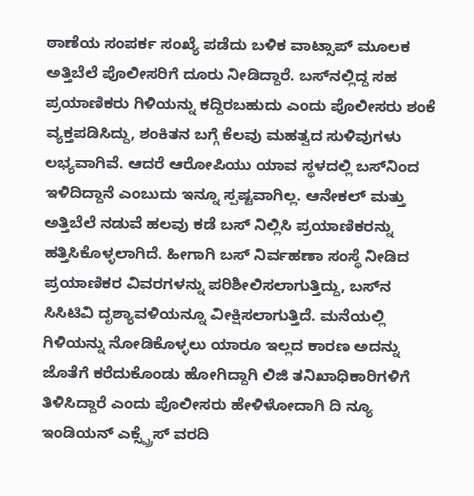ಠಾಣೆಯ ಸಂಪರ್ಕ ಸಂಖ್ಯೆ ಪಡೆದು ಬಳಿಕ ವಾಟ್ಸಾಪ್ ಮೂಲಕ ಅತ್ತಿಬೆಲೆ ಪೊಲೀಸರಿಗೆ ದೂರು ನೀಡಿದ್ದಾರೆ. ಬಸ್‌ನಲ್ಲಿದ್ದ ಸಹ ಪ್ರಯಾಣಿಕರು ಗಿಳಿಯನ್ನು ಕದ್ದಿರಬಹುದು ಎಂದು ಪೊಲೀಸರು ಶಂಕೆ ವ್ಯಕ್ತಪಡಿಸಿದ್ದು, ಶಂಕಿತನ ಬಗ್ಗೆ ಕೆಲವು ಮಹತ್ವದ ಸುಳಿವುಗಳು ಲಭ್ಯವಾಗಿವೆ. ಆದರೆ ಆರೋಪಿಯು ಯಾವ ಸ್ಥಳದಲ್ಲಿ ಬಸ್‌ನಿಂದ ಇಳಿದಿದ್ದಾನೆ ಎಂಬುದು ಇನ್ನೂ ಸ್ಪಷ್ಟವಾಗಿಲ್ಲ. ಆನೇಕಲ್ ಮತ್ತು ಅತ್ತಿಬೆಲೆ ನಡುವೆ ಹಲವು ಕಡೆ ಬಸ್ ನಿಲ್ಲಿಸಿ ಪ್ರಯಾಣಿಕರನ್ನು ಹತ್ತಿಸಿಕೊಳ್ಳಲಾಗಿದೆ. ಹೀಗಾಗಿ ಬಸ್ ನಿರ್ವಹಣಾ ಸಂಸ್ಥೆ ನೀಡಿದ ಪ್ರಯಾಣಿಕರ ವಿವರಗಳನ್ನು ಪರಿಶೀಲಿಸಲಾಗುತ್ತಿದ್ದು, ಬಸ್‌ನ ಸಿಸಿಟಿವಿ ದೃಶ್ಯಾವಳಿಯನ್ನೂ ವೀಕ್ಷಿಸಲಾಗುತ್ತಿದೆ. ಮನೆಯಲ್ಲಿ ಗಿಳಿಯನ್ನು ನೋಡಿಕೊಳ್ಳಲು ಯಾರೂ ಇಲ್ಲದ ಕಾರಣ ಅದನ್ನು ಜೊತೆಗೆ ಕರೆದುಕೊಂಡು ಹೋಗಿದ್ದಾಗಿ ಲಿಜಿ ತನಿಖಾಧಿಕಾರಿಗಳಿಗೆ ತಿಳಿಸಿದ್ದಾರೆ ಎಂದು ಪೊಲೀಸರು ಹೇಳಿಳೋದಾಗಿ ದಿ ನ್ಯೂ ಇಂಡಿಯನ್ ಎಕ್ಸ್ಪ್ರೆಸ್ ವರದಿ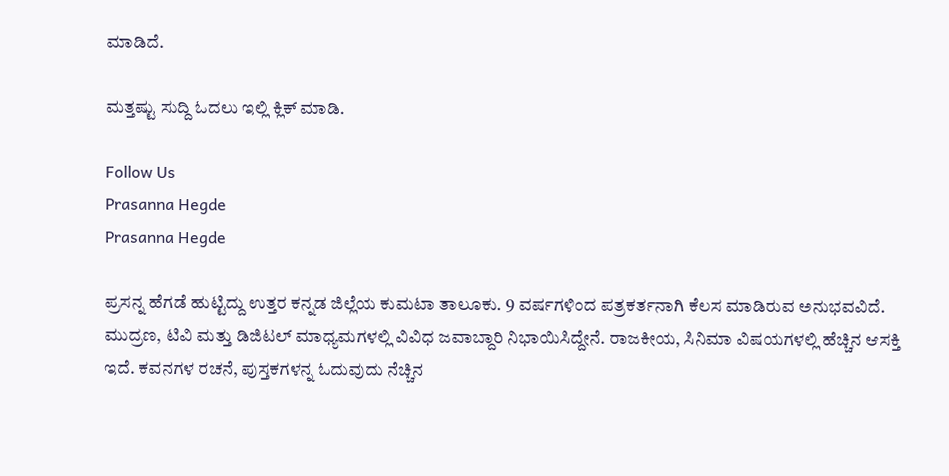ಮಾಡಿದೆ.

ಮತ್ತಷ್ಟು ಸುದ್ದಿ ಓದಲು ಇಲ್ಲಿ ಕ್ಲಿಕ್ ಮಾಡಿ.

Follow Us
Prasanna Hegde
Prasanna Hegde

ಪ್ರಸನ್ನ ಹೆಗಡೆ ಹುಟ್ಟಿದ್ದು ಉತ್ತರ ಕನ್ನಡ ಜಿಲ್ಲೆಯ ಕುಮಟಾ ತಾಲೂಕು. 9 ವರ್ಷಗಳಿಂದ ಪತ್ರಕರ್ತನಾಗಿ ಕೆಲಸ ಮಾಡಿರುವ ಅನುಭವವಿದೆ. ಮುದ್ರಣ, ಟಿವಿ ಮತ್ತು ಡಿಜಿಟಲ್ ಮಾಧ್ಯಮಗಳಲ್ಲಿ ವಿವಿಧ ಜವಾಬ್ದಾರಿ ನಿಭಾಯಿಸಿದ್ದೇನೆ. ರಾಜಕೀಯ, ಸಿನಿಮಾ ವಿಷಯಗಳಲ್ಲಿ ಹೆಚ್ಚಿನ ಆಸಕ್ತಿ ಇದೆ. ಕವನಗಳ ರಚನೆ, ಪುಸ್ತಕಗಳನ್ನ ಓದುವುದು ನೆಚ್ಚಿನ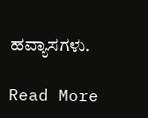ಹವ್ಯಾಸಗಳು.

Read More